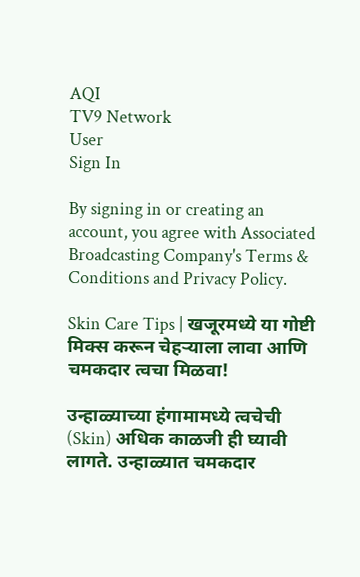AQI
TV9 Network
User
Sign In

By signing in or creating an account, you agree with Associated Broadcasting Company's Terms & Conditions and Privacy Policy.

Skin Care Tips | खजूरमध्ये या गोष्टी मिक्स करून चेहऱ्याला लावा आणि चमकदार त्वचा मिळवा!

उन्हाळ्याच्या हंगामामध्ये त्वचेची (Skin) अधिक काळजी ही घ्यावी लागते. उन्हाळ्यात चमकदार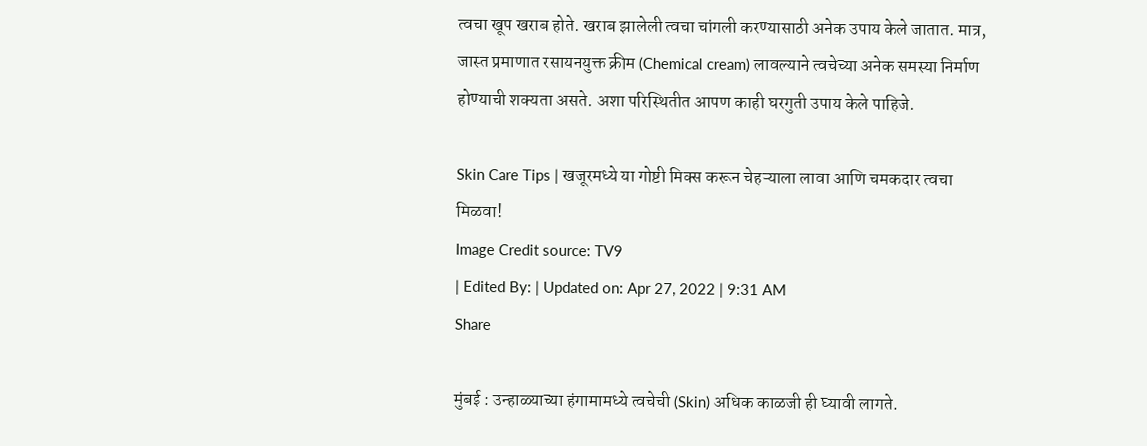त्वचा खूप खराब होते. खराब झालेली त्वचा चांगली करण्यासाठी अनेक उपाय केले जातात. मात्र, जास्त प्रमाणात रसायनयुक्त क्रीम (Chemical cream) लावल्याने त्वचेच्या अनेक समस्या निर्माण होण्याची शक्यता असते. अशा परिस्थितीत आपण काही घरगुती उपाय केले पाहिजे.

Skin Care Tips | खजूरमध्ये या गोष्टी मिक्स करून चेहऱ्याला लावा आणि चमकदार त्वचा मिळवा!
Image Credit source: TV9
| Edited By: | Updated on: Apr 27, 2022 | 9:31 AM
Share

मुंबई : उन्हाळ्याच्या हंगामामध्ये त्वचेची (Skin) अधिक काळजी ही घ्यावी लागते.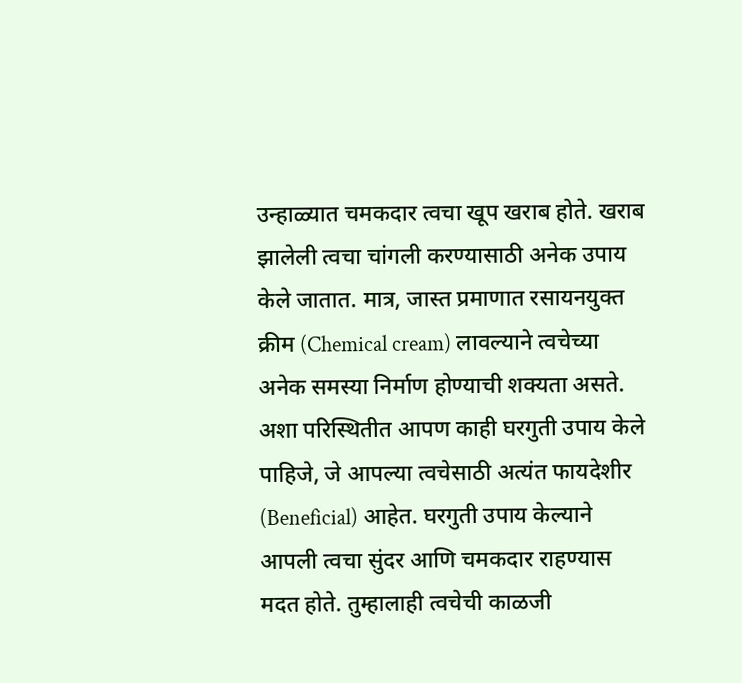उन्हाळ्यात चमकदार त्वचा खूप खराब होते. खराब झालेली त्वचा चांगली करण्यासाठी अनेक उपाय केले जातात. मात्र, जास्त प्रमाणात रसायनयुक्त क्रीम (Chemical cream) लावल्याने त्वचेच्या अनेक समस्या निर्माण होण्याची शक्यता असते. अशा परिस्थितीत आपण काही घरगुती उपाय केले पाहिजे, जे आपल्या त्वचेसाठी अत्यंत फायदेशीर (Beneficial) आहेत. घरगुती उपाय केल्याने आपली त्वचा सुंदर आणि चमकदार राहण्यास मदत होते. तुम्हालाही त्वचेची काळजी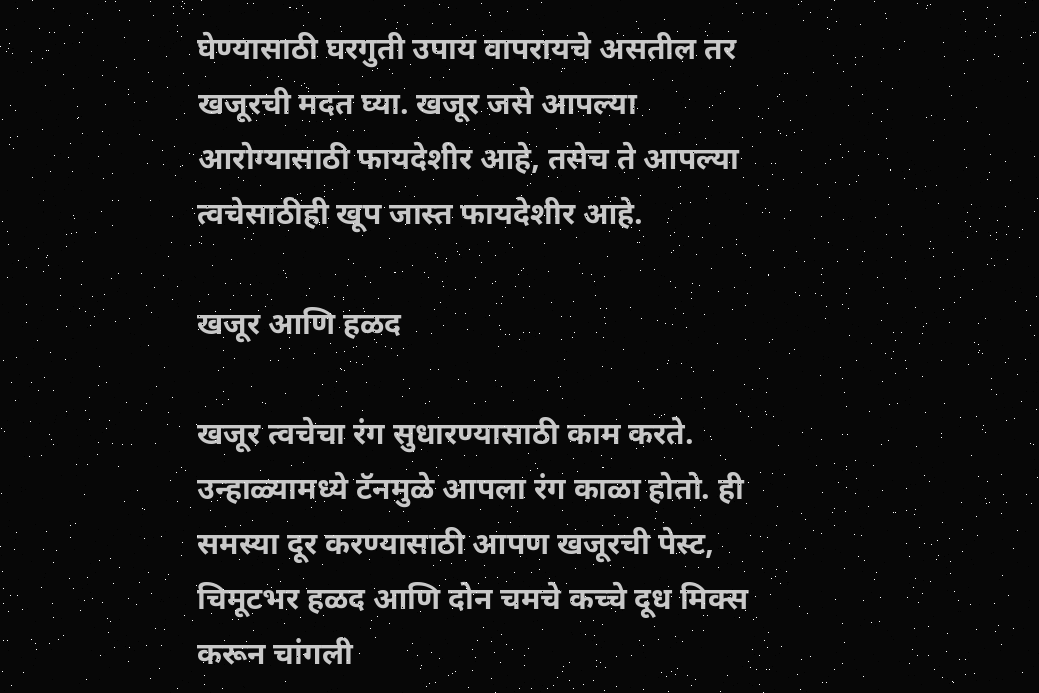घेण्यासाठी घरगुती उपाय वापरायचे असतील तर खजूरची मदत घ्या. खजूर जसे आपल्या आरोग्यासाठी फायदेशीर आहे, तसेच ते आपल्या त्वचेसाठीही खूप जास्त फायदेशीर आहे.

खजूर आणि हळद

खजूर त्वचेचा रंग सुधारण्यासाठी काम करते. उन्हाळ्यामध्ये टॅनमुळे आपला रंग काळा होतो. ही समस्या दूर करण्यासाठी आपण खजूरची पेस्ट, चिमूटभर हळद आणि दोन चमचे कच्चे दूध मिक्स करून चांगली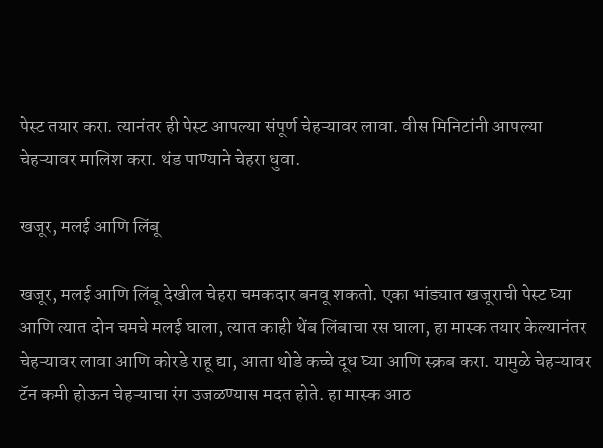पेस्ट तयार करा. त्यानंतर ही पेस्ट आपल्या संपूर्ण चेहऱ्यावर लावा. वीस मिनिटांनी आपल्या चेहऱ्यावर मालिश करा. थंड पाण्याने चेहरा धुवा.

खजूर, मलई आणि लिंबू

खजूर, मलई आणि लिंबू देखील चेहरा चमकदार बनवू शकतो. एका भांड्यात खजूराची पेस्ट घ्या आणि त्यात दोन चमचे मलई घाला, त्यात काही थेंब लिंबाचा रस घाला, हा मास्क तयार केल्यानंतर चेहऱ्यावर लावा आणि कोरडे राहू द्या, आता थोडे कच्चे दूध घ्या आणि स्क्रब करा. यामुळे चेहऱ्यावर टॅन कमी होऊन चेहऱ्याचा रंग उजळण्यास मदत होते. हा मास्क आठ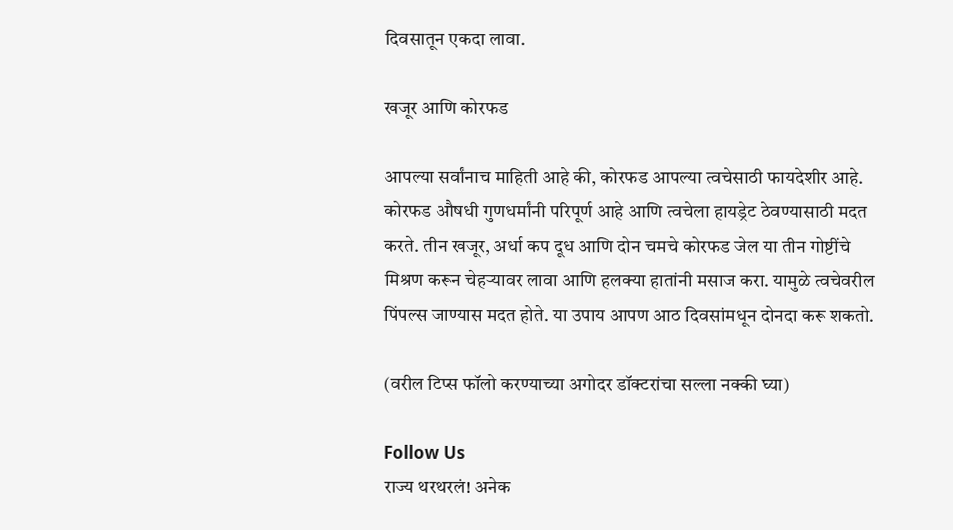दिवसातून एकदा लावा.

खजूर आणि कोरफड

आपल्या सर्वांनाच माहिती आहे की, कोरफड आपल्या त्वचेसाठी फायदेशीर आहे. कोरफड औषधी गुणधर्मांनी परिपूर्ण आहे आणि त्वचेला हायड्रेट ठेवण्यासाठी मदत करते. तीन खजूर, अर्धा कप दूध आणि दोन चमचे कोरफड जेल या तीन गोष्टींचे मिश्रण करून चेहऱ्यावर लावा आणि हलक्या हातांनी मसाज करा. यामुळे त्वचेवरील पिंपल्स जाण्यास मदत होते. या उपाय आपण आठ दिवसांमधून दोनदा करू शकतो.

(वरील टिप्स फॉलो करण्याच्या अगोदर डॉक्टरांचा सल्ला नक्की घ्या)

Follow Us
राज्य थरथरलं! अनेक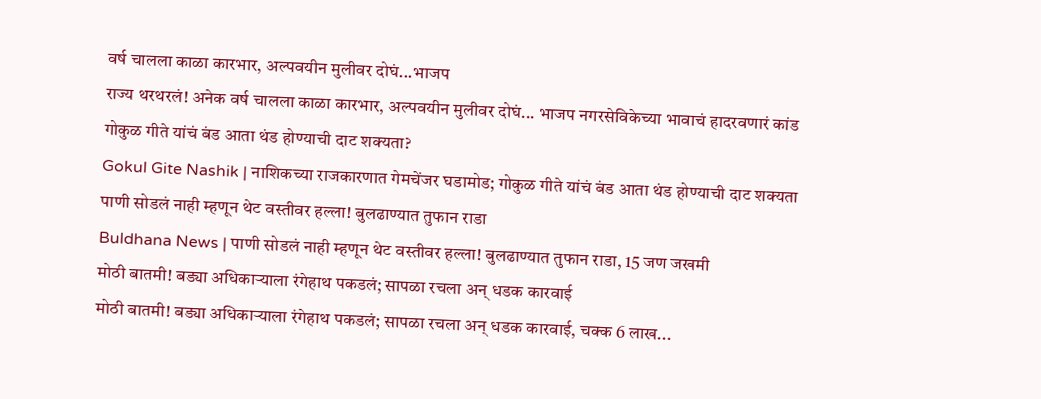वर्ष चालला काळा कारभार, अल्पवयीन मुलीवर दोघं...भाजप
राज्य थरथरलं! अनेक वर्ष चालला काळा कारभार, अल्पवयीन मुलीवर दोघं... भाजप नगरसेविकेच्या भावाचं हादरवणारं कांड
गोकुळ गीते यांचं बंड आता थंड होण्याची दाट शक्यता?
Gokul Gite Nashik | नाशिकच्या राजकारणात गेमचेंजर घडामोड; गोकुळ गीते यांचं बंड आता थंड होण्याची दाट शक्यता
पाणी सोडलं नाही म्हणून थेट वस्तीवर हल्ला! बुलढाण्यात तुफान राडा
Buldhana News | पाणी सोडलं नाही म्हणून थेट वस्तीवर हल्ला! बुलढाण्यात तुफान राडा, 15 जण जखमी
मोठी बातमी! बड्या अधिकाऱ्याला रंगेहाथ पकडलं; सापळा रचला अन् धडक कारवाई
मोठी बातमी! बड्या अधिकाऱ्याला रंगेहाथ पकडलं; सापळा रचला अन् धडक कारवाई, चक्क 6 लाख...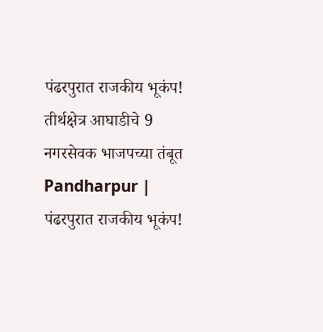पंढरपुरात राजकीय भूकंप! तीर्थक्षेत्र आघाडीचे 9 नगरसेवक भाजपच्या तंबूत
Pandharpur | पंढरपुरात राजकीय भूकंप!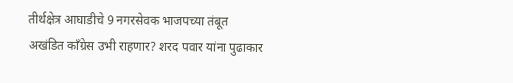तीर्थक्षेत्र आघाडीचे 9 नगरसेवक भाजपच्या तंबूत
अखंडित काँग्रेस उभी राहणार? शरद पवार यांना पुढाकार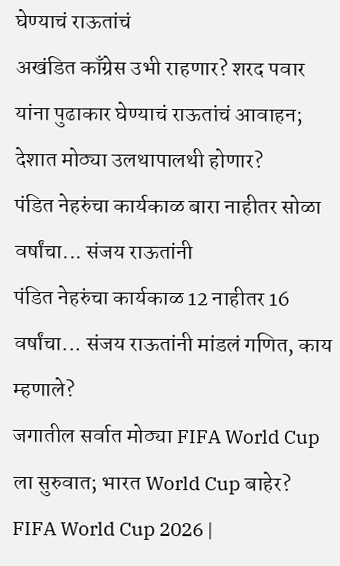घेण्याचं राऊतांचं
अखंडित काँग्रेस उभी राहणार? शरद पवार यांना पुढाकार घेण्याचं राऊतांचं आवाहन; देशात मोठ्या उलथापालथी होणार?
पंडित नेहरुंचा कार्यकाळ बारा नाहीतर सोळा वर्षांचा... संजय राऊतांनी
पंडित नेहरुंचा कार्यकाळ 12 नाहीतर 16 वर्षांचा... संजय राऊतांनी मांडलं गणित, काय म्हणाले?
जगातील सर्वात मोठ्या FIFA World Cup ला सुरुवात; भारत World Cup बाहेर?
FIFA World Cup 2026 |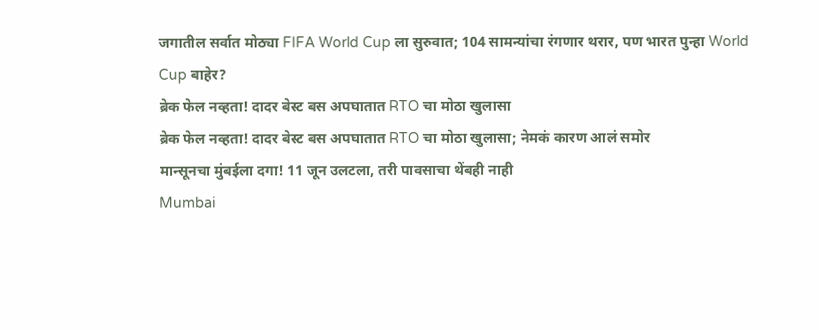जगातील सर्वात मोठ्या FIFA World Cup ला सुरुवात; 104 सामन्यांचा रंगणार थरार, पण भारत पुन्हा World Cup बाहेर?
ब्रेक फेल नव्हता! दादर बेस्ट बस अपघातात RTO चा मोठा खुलासा
ब्रेक फेल नव्हता! दादर बेस्ट बस अपघातात RTO चा मोठा खुलासा; नेमकं कारण आलं समोर
मान्सूनचा मुंबईला दगा! 11 जून उलटला, तरी पावसाचा थेंबही नाही
Mumbai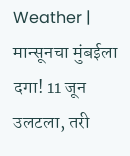Weather | मान्सूनचा मुंबईला दगा! 11 जून उलटला, तरी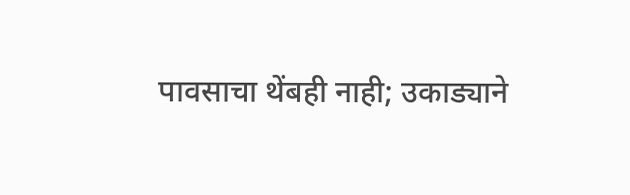पावसाचा थेंबही नाही; उकाड्याने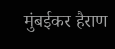मुंबईकर हैराण